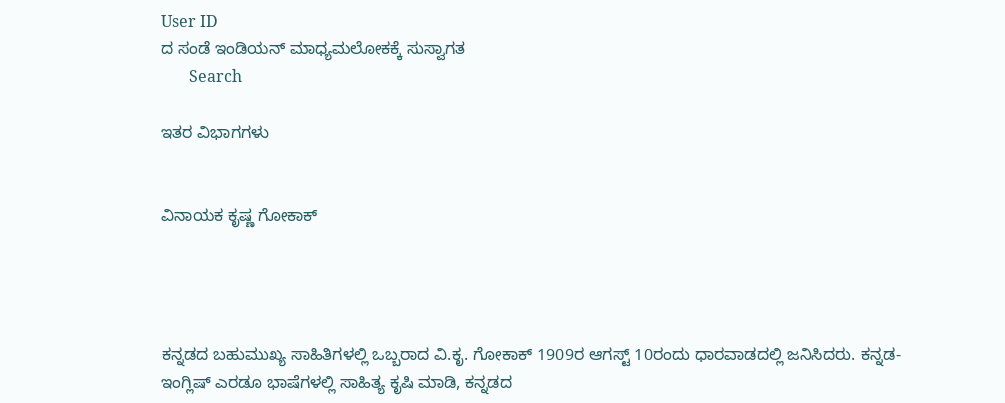User ID
ದ ಸಂಡೆ ಇಂಡಿಯನ್ ಮಾಧ್ಯಮಲೋಕಕ್ಕೆ ಸುಸ್ವಾಗತ
       Search

ಇತರ ವಿಭಾಗಗಳು


ವಿನಾಯಕ ಕೃಷ್ಣ ಗೋಕಾಕ್




ಕನ್ನಡದ ಬಹುಮುಖ್ಯ ಸಾಹಿತಿಗಳಲ್ಲಿ ಒಬ್ಬರಾದ ವಿ.ಕೃ. ಗೋಕಾಕ್ 1909ರ ಆಗಸ್ಟ್ 10ರಂದು ಧಾರವಾಡದಲ್ಲಿ ಜನಿಸಿದರು. ಕನ್ನಡ-ಇಂಗ್ಲಿಷ್ ಎರಡೂ ಭಾಷೆಗಳಲ್ಲಿ ಸಾಹಿತ್ಯ ಕೃಷಿ ಮಾಡಿ, ಕನ್ನಡದ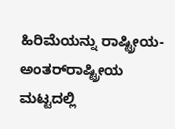ಹಿರಿಮೆಯನ್ನು ರಾಷ್ಟ್ರೀಯ-ಅಂತರ್‌ರಾಷ್ಟ್ರೀಯ ಮಟ್ಟದಲ್ಲಿ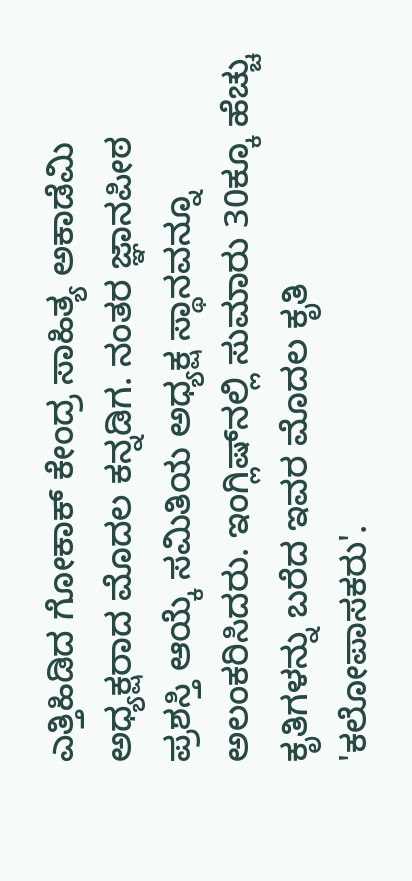ಎತ್ತಿಹಿಡಿದ ಗೋಕಾಕ್ ಕೇಂದ್ರ ಸಾಹಿತ್ಯ ಅಕಾಡೆಮಿ ಅಧ್ಯಕ್ಷರಾದ ಮೊದಲ ಕನ್ನಡಿಗ. ನಂತರ ಜ್ಞಾನಪೀಠ ಪ್ರಶಸ್ತಿ ಆಯ್ಕೆ ಸಮಿತಿಯ ಅಧ್ಯಕ್ಷ ಸ್ಥಾನವನ್ನೂ ಅಲಂಕರಿಸಿದರು. ಇಂಗ್ಲಿಷ್‌ನಲ್ಲಿ ಸುಮಾರು 30ಕ್ಕೂ ಹೆಚ್ಚು ಕೃತಿಗಳನ್ನು ಬರೆದ ಇವರ ಮೊದಲ ಕೃತಿ 'ಕಲೋಪಾಸಕರು'.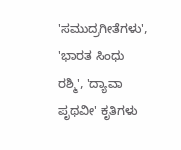'ಸಮುದ್ರಗೀತೆಗಳು', 'ಭಾರತ ಸಿಂಧು ರಶ್ಮಿ', 'ದ್ಯಾವಾ ಪೃಥವೀ' ಕೃತಿಗಳು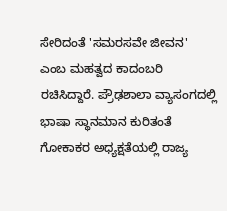ಸೇರಿದಂತೆ 'ಸಮರಸವೇ ಜೀವನ' ಎಂಬ ಮಹತ್ವದ ಕಾದಂಬರಿ ರಚಿಸಿದ್ದಾರೆ. ಪ್ರೌಢಶಾಲಾ ವ್ಯಾಸಂಗದಲ್ಲಿ ಭಾಷಾ ಸ್ಥಾನಮಾನ ಕುರಿತಂತೆ ಗೋಕಾಕರ ಅಧ್ಯಕ್ಷತೆಯಲ್ಲಿ ರಾಜ್ಯ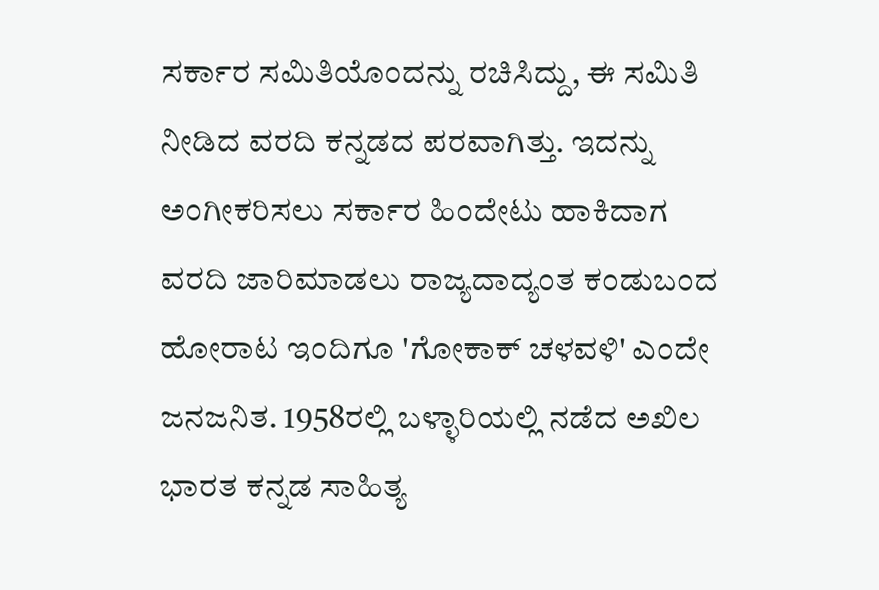ಸರ್ಕಾರ ಸಮಿತಿಯೊಂದನ್ನು ರಚಿಸಿದ್ದು, ಈ ಸಮಿತಿ ನೀಡಿದ ವರದಿ ಕನ್ನಡದ ಪರವಾಗಿತ್ತು. ಇದನ್ನು ಅಂಗೀಕರಿಸಲು ಸರ್ಕಾರ ಹಿಂದೇಟು ಹಾಕಿದಾಗ ವರದಿ ಜಾರಿಮಾಡಲು ರಾಜ್ಯದಾದ್ಯಂತ ಕಂಡುಬಂದ ಹೋರಾಟ ಇಂದಿಗೂ 'ಗೋಕಾಕ್ ಚಳವಳಿ' ಎಂದೇ ಜನಜನಿತ. 1958ರಲ್ಲಿ ಬಳ್ಳಾರಿಯಲ್ಲಿ ನಡೆದ ಅಖಿಲ ಭಾರತ ಕನ್ನಡ ಸಾಹಿತ್ಯ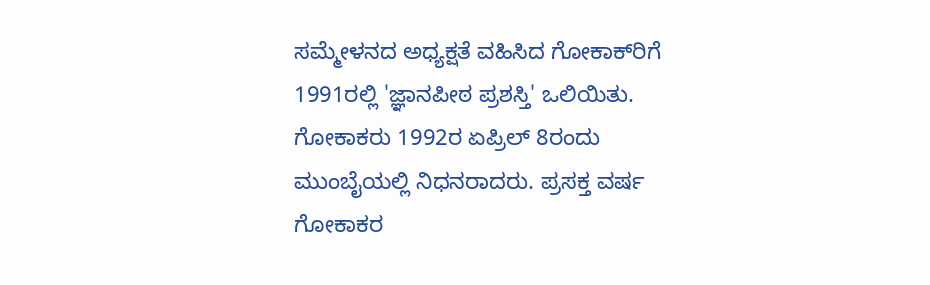ಸಮ್ಮೇಳನದ ಅಧ್ಯಕ್ಷತೆ ವಹಿಸಿದ ಗೋಕಾಕ್‌ರಿಗೆ 1991ರಲ್ಲಿ 'ಜ್ಞಾನಪೀಠ ಪ್ರಶಸ್ತಿ' ಒಲಿಯಿತು. ಗೋಕಾಕರು 1992ರ ಏಪ್ರಿಲ್ 8ರಂದು ಮುಂಬೈಯಲ್ಲಿ ನಿಧನರಾದರು. ಪ್ರಸಕ್ತ ವರ್ಷ ಗೋಕಾಕರ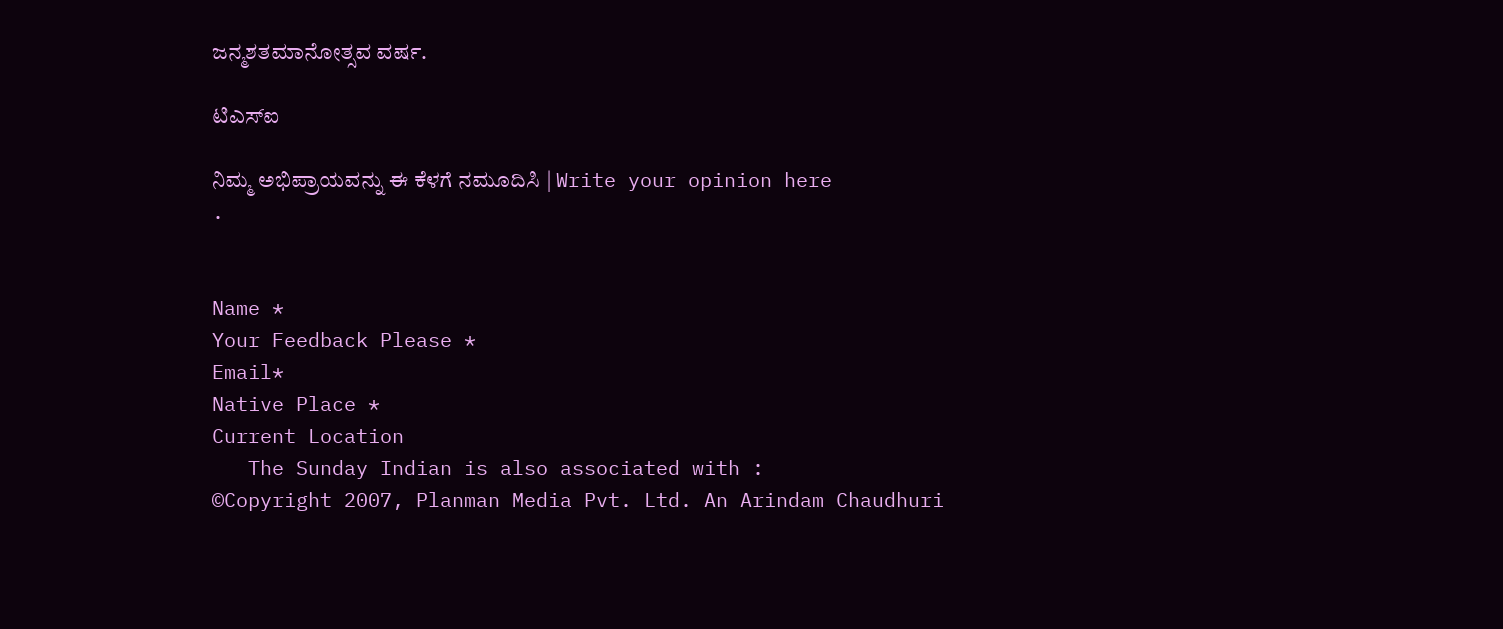ಜನ್ಮಶತಮಾನೋತ್ಸವ ವರ್ಷ.

ಟಿಎಸ್‌ಐ

ನಿಮ್ಮ ಅಭಿಪ್ರಾಯವನ್ನು ಈ ಕೆಳಗೆ ನಮೂದಿಸಿ | Write your opinion here
.


Name *
Your Feedback Please *
Email*
Native Place *
Current Location
   The Sunday Indian is also associated with :
©Copyright 2007, Planman Media Pvt. Ltd. An Arindam Chaudhuri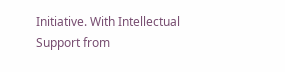Initiative. With Intellectual Support from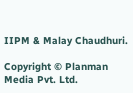IIPM & Malay Chaudhuri.

Copyright © Planman Media Pvt. Ltd.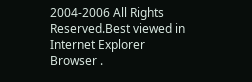2004-2006 All Rights Reserved.Best viewed in Internet Explorer Browser .